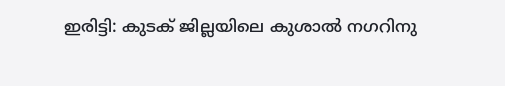ഇരിട്ടി: കുടക് ജില്ലയിലെ കുശാൽ നഗറിനു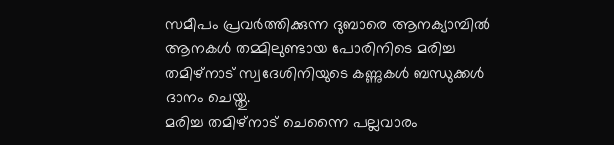സമീപം പ്രവർത്തിക്കുന്ന ദുബാരെ ആനക്യാമ്പിൽ ആനകൾ തമ്മിലുണ്ടായ പോരിനിടെ മരിച്ച തമിഴ്നാട് സ്വദേശിനിയുടെ കണ്ണുകൾ ബന്ധുക്കൾ ദാനം ചെയ്തു.
മരിച്ച തമിഴ്നാട് ചെന്നൈ പല്ലവാരം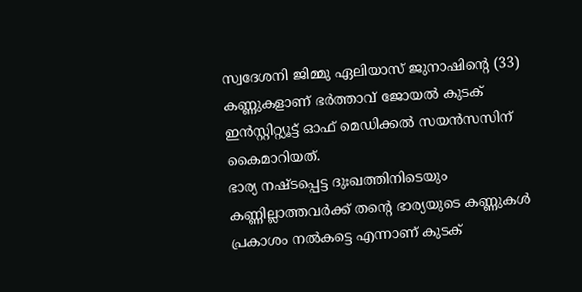സ്വദേശനി ജിമ്മു ഏലിയാസ് ജുനാഷിന്റെ (33) കണ്ണുകളാണ് ഭർത്താവ് ജോയൽ കുടക് ഇൻസ്റ്റിറ്റ്യൂട്ട് ഓഫ് മെഡിക്കൽ സയൻസസിന് കൈമാറിയത്.
ഭാര്യ നഷ്ടപ്പെട്ട ദുഃഖത്തിനിടെയും കണ്ണില്ലാത്തവർക്ക് തന്റെ ഭാര്യയുടെ കണ്ണുകൾ പ്രകാശം നൽകട്ടെ എന്നാണ് കുടക്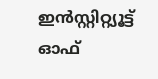ഇൻസ്റ്റിറ്റ്യൂട്ട് ഓഫ്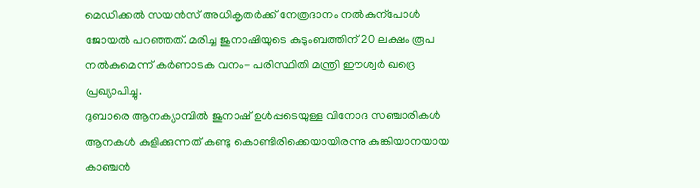മെഡിക്കൽ സയൻസ് അധികൃതർക്ക് നേത്രദാനം നൽകുന്പോൾ ജോയൽ പറഞ്ഞത്. മരിച്ച ജുനാഷിയുടെ കുടുംബത്തിന് 20 ലക്ഷം രൂപ നൽകുമെന്ന് കർണാടക വനം- പരിസ്ഥിതി മന്ത്രി ഈശ്വർ ഖദ്രെ പ്രഖ്യാപിച്ചു.
ദുബാരെ ആനക്യാമ്പിൽ ജുനാഷ് ഉൾപ്പടെയുള്ള വിനോദ സഞ്ചാരികൾ ആനകൾ കുളിക്കുന്നത് കണ്ടു കൊണ്ടിരിക്കെയായിരന്നു കുങ്കിയാനയായ കാഞ്ചൻ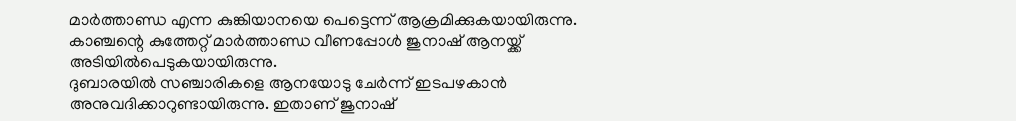മാർത്താണ്ഡ എന്ന കുങ്കിയാനയെ പെട്ടെന്ന് ആക്രമിക്കുകയായിരുന്നു. കാഞ്ചന്റെ കുത്തേറ്റ് മാർത്താണ്ഡ വീണപ്പോൾ ജുനാഷ് ആനയ്ക്ക് അടിയിൽപെടുകയായിരുന്നു.
ദുബാരയിൽ സഞ്ചാരികളെ ആനയോടു ചേർന്ന് ഇടപഴകാൻ അനുവദിക്കാറുണ്ടായിരുന്നു. ഇതാണ് ജുനാഷ്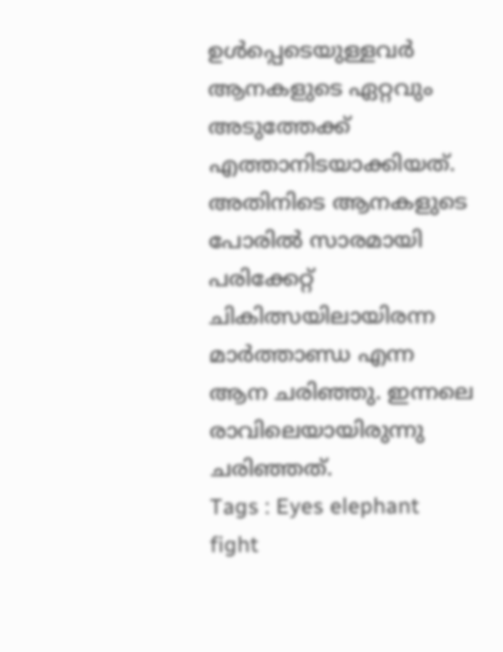ഉൾപ്പെടെയുള്ളവർ ആനകളുടെ ഏറ്റവും അടുത്തേക്ക് എത്താനിടയാക്കിയത്. അതിനിടെ ആനകളുടെ പോരിൽ സാരമായി പരിക്കേറ്റ് ചികിത്സയിലായിരന്ന മാർത്താണ്ഡ എന്ന ആന ചരിഞ്ഞു. ഇന്നലെ രാവിലെയായിരുന്നു ചരിഞ്ഞത്.
Tags : Eyes elephant fight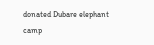donated Dubare elephant camp